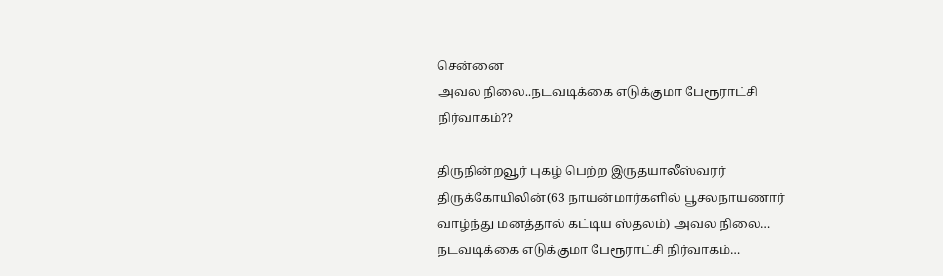சென்னை
அவல நிலை..நடவடிக்கை எடுக்குமா பேரூராட்சி நிர்வாகம்??

திருநின்றவூர் புகழ் பெற்ற இருதயாலீஸ்வரர் திருக்கோயிலின்(63 நாயன்மார்களில் பூசலநாயணார் வாழ்ந்து மனத்தால் கட்டிய ஸ்தலம்) அவல நிலை…
நடவடிக்கை எடுக்குமா பேரூராட்சி நிர்வாகம்…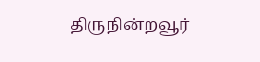திருநின்றவூர்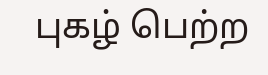புகழ் பெற்ற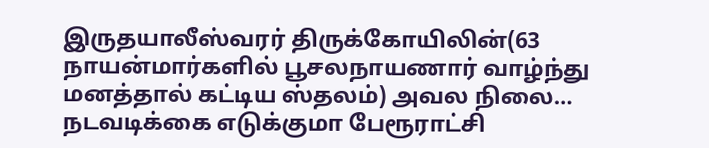இருதயாலீஸ்வரர் திருக்கோயிலின்(63 நாயன்மார்களில் பூசலநாயணார் வாழ்ந்து மனத்தால் கட்டிய ஸ்தலம்) அவல நிலை…
நடவடிக்கை எடுக்குமா பேரூராட்சி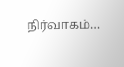நிர்வாகம்…